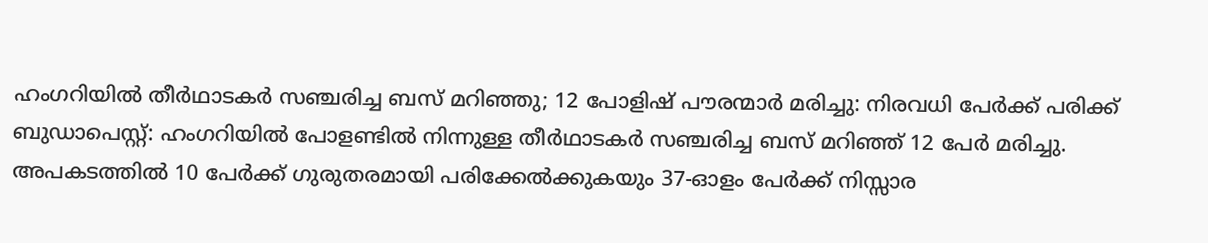ഹംഗറിയിൽ തീർഥാടകർ സഞ്ചരിച്ച ബസ് മറിഞ്ഞു; 12 പോളിഷ് പൗരന്മാർ മരിച്ചു: നിരവധി പേർക്ക് പരിക്ക്
ബുഡാപെസ്റ്റ്: ഹംഗറിയിൽ പോളണ്ടിൽ നിന്നുള്ള തീർഥാടകർ സഞ്ചരിച്ച ബസ് മറിഞ്ഞ് 12 പേർ മരിച്ചു. അപകടത്തിൽ 10 പേർക്ക് ഗുരുതരമായി പരിക്കേൽക്കുകയും 37-ഓളം പേർക്ക് നിസ്സാര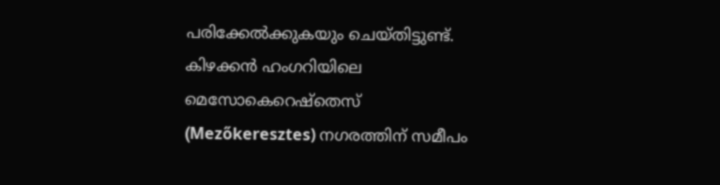പരിക്കേൽക്കുകയും ചെയ്തിട്ടുണ്ട്.
കിഴക്കൻ ഹംഗറിയിലെ മെസോകെറെഷ്തെസ് (Mezőkeresztes) നഗരത്തിന് സമീപം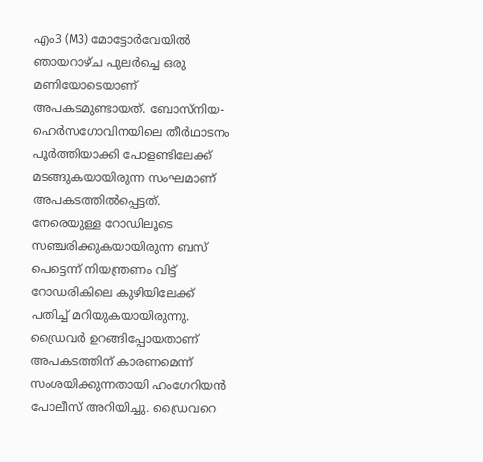എം3 (M3) മോട്ടോർവേയിൽ ഞായറാഴ്ച പുലർച്ചെ ഒരു മണിയോടെയാണ് അപകടമുണ്ടായത്. ബോസ്നിയ-ഹെർസഗോവിനയിലെ തീർഥാടനം പൂർത്തിയാക്കി പോളണ്ടിലേക്ക് മടങ്ങുകയായിരുന്ന സംഘമാണ് അപകടത്തിൽപ്പെട്ടത്.
നേരെയുള്ള റോഡിലൂടെ സഞ്ചരിക്കുകയായിരുന്ന ബസ് പെട്ടെന്ന് നിയന്ത്രണം വിട്ട് റോഡരികിലെ കുഴിയിലേക്ക് പതിച്ച് മറിയുകയായിരുന്നു. ഡ്രൈവർ ഉറങ്ങിപ്പോയതാണ് അപകടത്തിന് കാരണമെന്ന് സംശയിക്കുന്നതായി ഹംഗേറിയൻ പോലീസ് അറിയിച്ചു. ഡ്രൈവറെ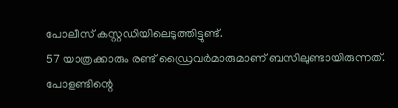പോലീസ് കസ്റ്റഡിയിലെടുത്തിട്ടുണ്ട്.
57 യാത്രക്കാരും രണ്ട് ഡ്രൈവർമാരുമാണ് ബസിലുണ്ടായിരുന്നത്. പോളണ്ടിന്റെ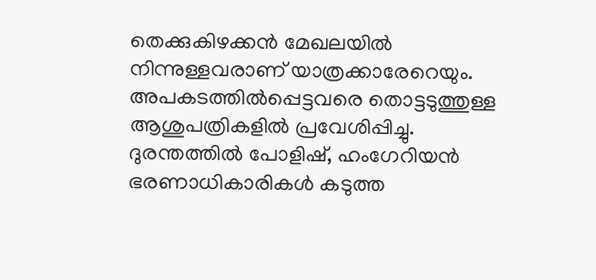തെക്കുകിഴക്കൻ മേഖലയിൽ നിന്നുള്ളവരാണ് യാത്രക്കാരേറെയും. അപകടത്തിൽപ്പെട്ടവരെ തൊട്ടടുത്തുള്ള ആശുപത്രികളിൽ പ്രവേശിപ്പിച്ചു. ദുരന്തത്തിൽ പോളിഷ്, ഹംഗേറിയൻ ഭരണാധികാരികൾ കടുത്ത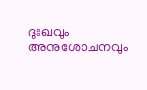ദുഃഖവും അനുശോചനവും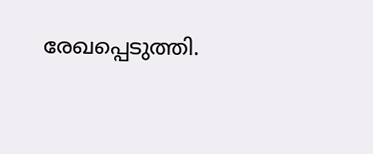രേഖപ്പെടുത്തി.